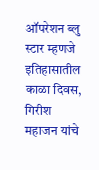ऑपरेशन ब्लु स्टार म्हणजे इतिहासातील काळा दिवस, गिरीश महाजन यांचे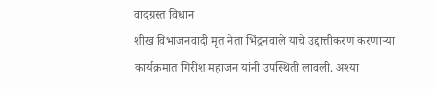वादग्रस्त विधान
शीख विभाजनवादी मृत नेता भिंद्रनवाले याचे उद्दात्तीकरण करणाऱ्या कार्यक्रमात गिरीश महाजन यांनी उपस्थिती लावली. अश्या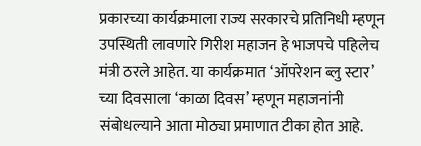प्रकारच्या कार्यक्रमाला राज्य सरकारचे प्रतिनिधी म्हणून उपस्थिती लावणारे गिरीश महाजन हे भाजपचे पहिलेच मंत्री ठरले आहेत. या कार्यक्रमात ‘ऑपरेशन ब्लु स्टार’ च्या दिवसाला ‘काळा दिवस’ म्हणून महाजनांनी संबोधल्याने आता मोठ्या प्रमाणात टीका होत आहे.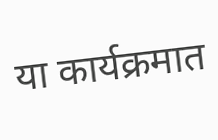या कार्यक्रमात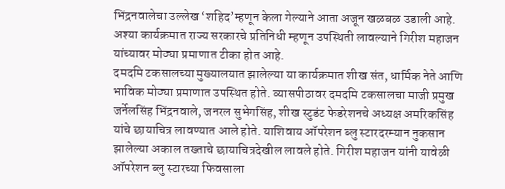भिंद्रनवालेचा उल्लेख ‘शहिद’म्हणून केला गेल्याने आता अजून खळबळ उडाली आहे. अश्या कार्यक्रमात राज्य सरकारचे प्रतिनिधी म्हणून उपस्थिती लावल्याने गिरीश महाजन यांच्यावर मोठ्या प्रमाणात टीका होत आहे.
दमदमि टकसालच्या मुख्यालयात झालेल्या या कार्यक्रमात शीख संत, धार्मिक नेते आणि भाविक मोठ्या प्रमाणात उपस्थित होते. व्यासपीठावर दमदमि टकसालचा माजी प्रमुख जर्नेलसिंह भिंद्रनवाले, जनरल सुभेगसिंह, शीख स्टुडंट फेडरेशनचे अध्यक्ष अमरिकसिंह यांचे छायाचित्र लावण्यात आले होते. याशिवाय ऑपरेशन ब्लु स्टारदरम्यान नुकसान झालेल्या अकाल तख्ताचे छायाचित्रदेखील लावले होते. गिरीश महाजन यांनी यावेळी ऑपरेशन ब्लु स्टारच्या फिवसाला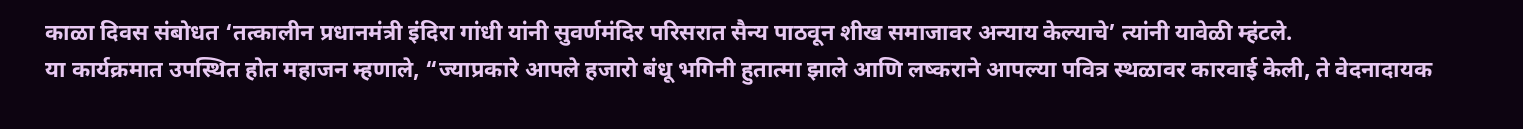काळा दिवस संबोधत ‘तत्कालीन प्रधानमंत्री इंदिरा गांधी यांनी सुवर्णमंदिर परिसरात सैन्य पाठवून शीख समाजावर अन्याय केल्याचे’ त्यांनी यावेळी म्हंटले.
या कार्यक्रमात उपस्थित होत महाजन म्हणाले, “ज्याप्रकारे आपले हजारो बंधू भगिनी हुतात्मा झाले आणि लष्कराने आपल्या पवित्र स्थळावर कारवाई केली, ते वेदनादायक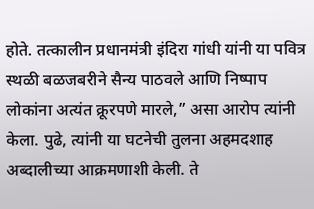होते. तत्कालीन प्रधानमंत्री इंदिरा गांधी यांनी या पवित्र स्थळी बळजबरीने सैन्य पाठवले आणि निष्पाप लोकांना अत्यंत क्रूरपणे मारले,” असा आरोप त्यांनी केला. पुढे, त्यांनी या घटनेची तुलना अहमदशाह अब्दालीच्या आक्रमणाशी केली. ते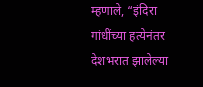म्हणाले, “इंदिरा गांधींच्या हत्येनंतर देशभरात झालेल्या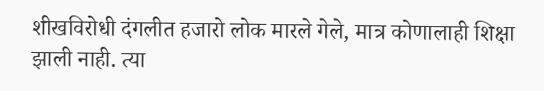शीखविरोधी दंगलीत हजारो लोक मारले गेले, मात्र कोणालाही शिक्षा झाली नाही. त्या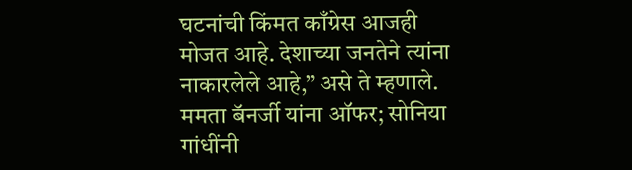घटनांची किंमत काँग्रेस आजही मोजत आहे. देशाच्या जनतेने त्यांना नाकारलेले आहे,” असे ते म्हणाले.
ममता बॅनर्जी यांना ऑफर; सोनिया गांधींनी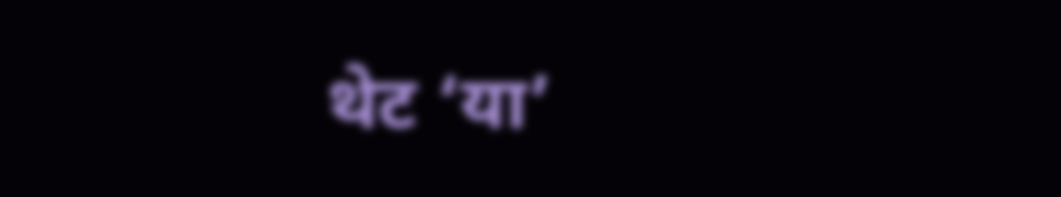थेट ‘या’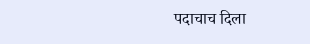पदाचाच दिला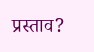प्रस्ताव?